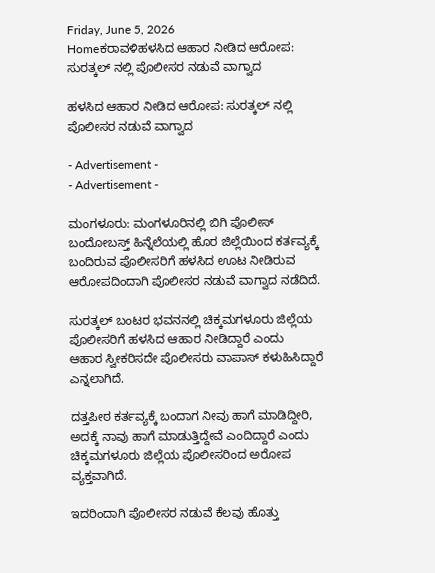Friday, June 5, 2026
Homeಕರಾವಳಿಹಳಸಿದ ಆಹಾರ ನೀಡಿದ ಆರೋಪ: ಸುರತ್ಕಲ್ ನಲ್ಲಿ ಪೊಲೀಸರ ನಡುವೆ ವಾಗ್ವಾದ

ಹಳಸಿದ ಆಹಾರ ನೀಡಿದ ಆರೋಪ: ಸುರತ್ಕಲ್ ನಲ್ಲಿ ಪೊಲೀಸರ ನಡುವೆ ವಾಗ್ವಾದ

- Advertisement -
- Advertisement -

ಮಂಗಳೂರು: ಮಂಗಳೂರಿನಲ್ಲಿ ಬಿಗಿ ಪೊಲೀಸ್ ಬಂದೋಬಸ್ತ್ ಹಿನ್ನೆಲೆಯಲ್ಲಿ ಹೊರ ಜಿಲ್ಲೆಯಿಂದ ಕರ್ತವ್ಯಕ್ಕೆ ಬಂದಿರುವ ಪೊಲೀಸರಿಗೆ ಹಳಸಿದ ಊಟ ನೀಡಿರುವ ಆರೋಪದಿಂದಾಗಿ ಪೊಲೀಸರ ನಡುವೆ ವಾಗ್ವಾದ ನಡೆದಿದೆ.

ಸುರತ್ಕಲ್ ಬಂಟರ ಭವನನಲ್ಲಿ ಚಿಕ್ಕಮಗಳೂರು ಜಿಲ್ಲೆಯ ಪೊಲೀಸರಿಗೆ ಹಳಸಿದ ಆಹಾರ ನೀಡಿದ್ದಾರೆ ಎಂದು
ಆಹಾರ ಸ್ವೀಕರಿಸದೇ ಪೊಲೀಸರು ವಾಪಾಸ್ ಕಳುಹಿಸಿದ್ದಾರೆ ಎನ್ನಲಾಗಿದೆ.

ದತ್ತಪೀಠ ಕರ್ತವ್ಯಕ್ಕೆ ಬಂದಾಗ ನೀವು ಹಾಗೆ ಮಾಡಿದ್ದೀರಿ, ಅದಕ್ಕೆ ನಾವು ಹಾಗೆ ಮಾಡುತ್ತಿದ್ದೇವೆ ಎಂದಿದ್ದಾರೆ ಎಂದು ಚಿಕ್ಕಮಗಳೂರು ಜಿಲ್ಲೆಯ ಪೊಲೀಸರಿಂದ ಅರೋಪ ವ್ಯಕ್ತವಾಗಿದೆ.

ಇದರಿಂದಾಗಿ ಪೊಲೀಸರ ನಡುವೆ ಕೆಲವು ಹೊತ್ತು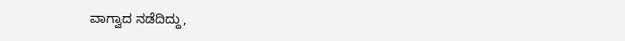ವಾಗ್ವಾದ‌ ನಡೆದಿದ್ದು,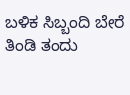ಬಳಿಕ ಸಿಬ್ಬಂದಿ ಬೇರೆ ತಿಂಡಿ ತಂದು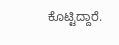ಕೊಟ್ಟಿದ್ದಾರೆ.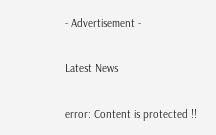- Advertisement -

Latest News

error: Content is protected !!